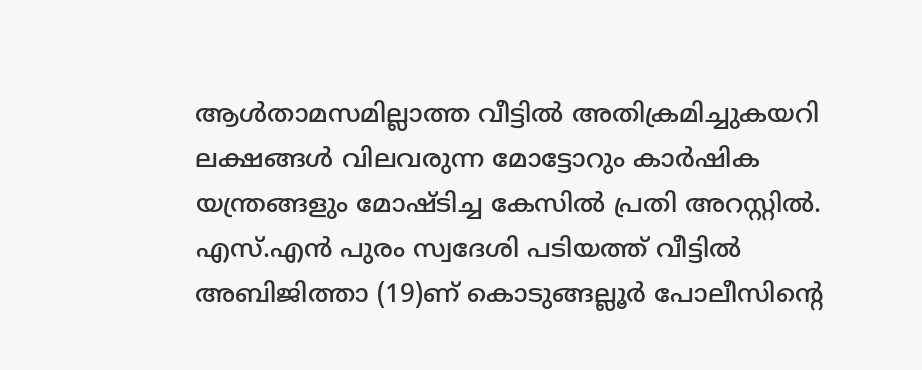ആൾതാമസമില്ലാത്ത വീട്ടിൽ അതിക്രമിച്ചുകയറി ലക്ഷങ്ങൾ വിലവരുന്ന മോട്ടോറും കാർഷിക യന്ത്രങ്ങളും മോഷ്ടിച്ച കേസിൽ പ്രതി അറസ്റ്റിൽ. എസ്.എൻ പുരം സ്വദേശി പടിയത്ത് വീട്ടിൽ അബിജിത്താ (19)ണ് കൊടുങ്ങല്ലൂർ പോലീസിന്റെ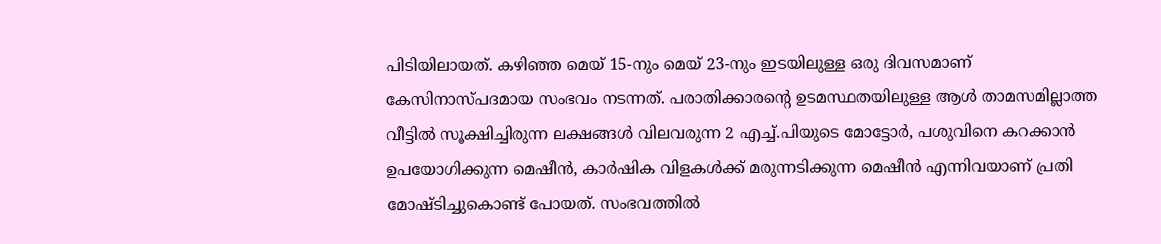പിടിയിലായത്. കഴിഞ്ഞ മെയ് 15-നും മെയ് 23-നും ഇടയിലുള്ള ഒരു ദിവസമാണ് കേസിനാസ്പദമായ സംഭവം നടന്നത്. പരാതിക്കാരന്റെ ഉടമസ്ഥതയിലുള്ള ആൾ താമസമില്ലാത്ത വീട്ടിൽ സൂക്ഷിച്ചിരുന്ന ലക്ഷങ്ങൾ വിലവരുന്ന 2 എച്ച്.പിയുടെ മോട്ടോർ, പശുവിനെ കറക്കാൻ ഉപയോഗിക്കുന്ന മെഷീൻ, കാർഷിക വിളകൾക്ക് മരുന്നടിക്കുന്ന മെഷീൻ എന്നിവയാണ് പ്രതി മോഷ്ടിച്ചുകൊണ്ട് പോയത്. സംഭവത്തിൽ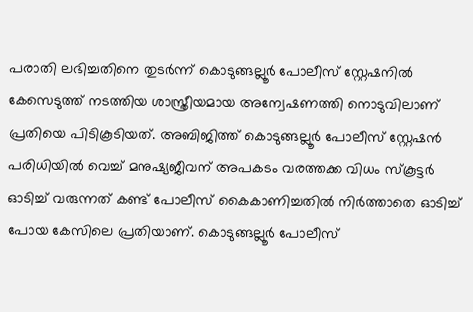പരാതി ലഭിച്ചതിനെ തുടർന്ന് കൊടുങ്ങല്ലൂർ പോലീസ് സ്റ്റേഷനിൽ കേസെടുത്ത് നടത്തിയ ശാസ്ത്രീയമായ അന്വേഷണത്തി നൊടുവിലാണ് പ്രതിയെ പിടികൂടിയത്. അബിജിത്ത് കൊടുങ്ങല്ലൂർ പോലീസ് സ്റ്റേഷൻ പരിധിയിൽ വെച്ച് മനുഷ്യജീവന് അപകടം വരത്തക്ക വിധം സ്കൂട്ടർ ഓടിച്ച് വരുന്നത് കണ്ട് പോലീസ് കൈകാണിച്ചതിൽ നിർത്താതെ ഓടിച്ച് പോയ കേസിലെ പ്രതിയാണ്. കൊടുങ്ങല്ലൂർ പോലീസ്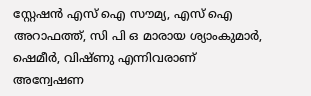സ്റ്റേഷൻ എസ് ഐ സൗമ്യ, എസ് ഐ അറാഫത്ത്, സി പി ഒ മാരായ ശ്യാംകുമാർ, ഷെമീർ, വിഷ്ണു എന്നിവരാണ് അന്വേഷണ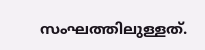സംഘത്തിലുള്ളത്.